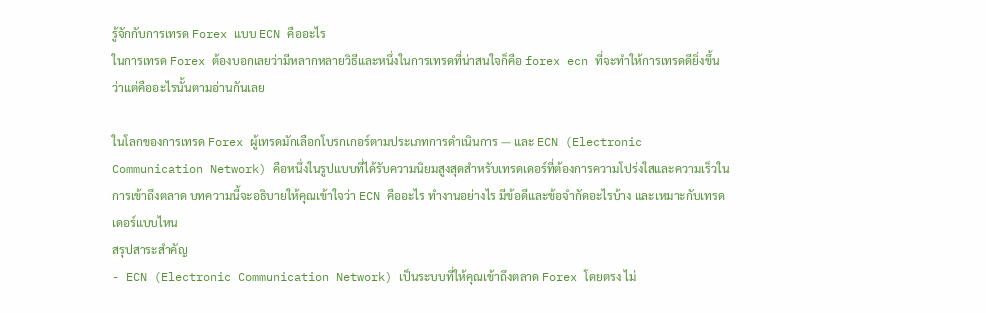รู้จักกับการเทรด Forex แบบ ECN คืออะไร
ในการเทรด Forex ต้องบอกเลยว่ามีหลากหลายวิธีและหนึ่งในการเทรดที่น่าสนใจก็คือ forex ecn ที่จะทำให้การเทรดดียิ่งขึ้นว่าแต่คืออะไรนั้นตามอ่านกันเลย

ในโลกของการเทรด Forex ผู้เทรดมักเลือกโบรกเกอร์ตามประเภทการดำเนินการ — และ ECN (Electronic Communication Network) คือหนึ่งในรูปแบบที่ได้รับความนิยมสูงสุดสำหรับเทรดเดอร์ที่ต้องการความโปร่งใสและความเร็วในการเข้าถึงตลาด บทความนี้จะอธิบายให้คุณเข้าใจว่า ECN คืออะไร ทำงานอย่างไร มีข้อดีและข้อจำกัดอะไรบ้าง และเหมาะกับเทรดเดอร์แบบไหน
สรุปสาระสำคัญ
- ECN (Electronic Communication Network) เป็นระบบที่ให้คุณเข้าถึงตลาด Forex โดยตรง ไม่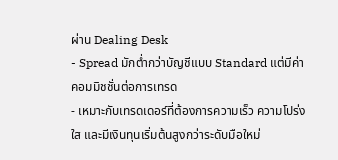ผ่าน Dealing Desk
- Spread มักต่ำกว่าบัญชีแบบ Standard แต่มีค่าคอมมิชชั่นต่อการเทรด
- เหมาะกับเทรดเดอร์ที่ต้องการความเร็ว ความโปร่งใส และมีเงินทุนเริ่มต้นสูงกว่าระดับมือใหม่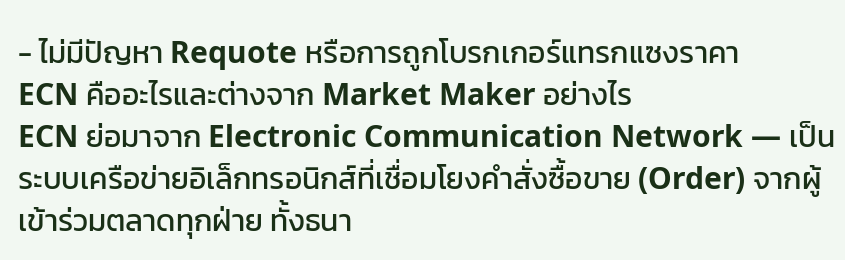- ไม่มีปัญหา Requote หรือการถูกโบรกเกอร์แทรกแซงราคา
ECN คืออะไรและต่างจาก Market Maker อย่างไร
ECN ย่อมาจาก Electronic Communication Network — เป็นระบบเครือข่ายอิเล็กทรอนิกส์ที่เชื่อมโยงคำสั่งซื้อขาย (Order) จากผู้เข้าร่วมตลาดทุกฝ่าย ทั้งธนา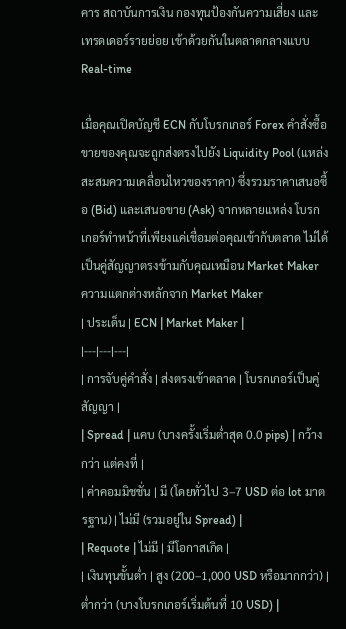คาร สถาบันการเงิน กองทุนป้องกันความเสี่ยง และเทรดเดอร์รายย่อย เข้าด้วยกันในตลาดกลางแบบ Real-time

เมื่อคุณเปิดบัญชี ECN กับโบรกเกอร์ Forex คำสั่งซื้อขายของคุณจะถูกส่งตรงไปยัง Liquidity Pool (แหล่งสะสมความเคลื่อนไหวของราคา) ซึ่งรวมราคาเสนอซื้อ (Bid) และเสนอขาย (Ask) จากหลายแหล่ง โบรกเกอร์ทำหน้าที่เพียงแค่เชื่อมต่อคุณเข้ากับตลาด ไม่ได้เป็นคู่สัญญาตรงข้ามกับคุณเหมือน Market Maker
ความแตกต่างหลักจาก Market Maker
| ประเด็น | ECN | Market Maker |
|---|---|---|
| การจับคู่คำสั่ง | ส่งตรงเข้าตลาด | โบรกเกอร์เป็นคู่สัญญา |
| Spread | แคบ (บางครั้งเริ่มต่ำสุด 0.0 pips) | กว้างกว่า แต่คงที่ |
| ค่าคอมมิชชั่น | มี (โดยทั่วไป 3–7 USD ต่อ lot มาตรฐาน) | ไม่มี (รวมอยู่ใน Spread) |
| Requote | ไม่มี | มีโอกาสเกิด |
| เงินทุนขั้นต่ำ | สูง (200–1,000 USD หรือมากกว่า) | ต่ำกว่า (บางโบรกเกอร์เริ่มต้นที่ 10 USD) |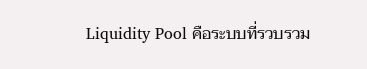Liquidity Pool คือระบบที่รวบรวม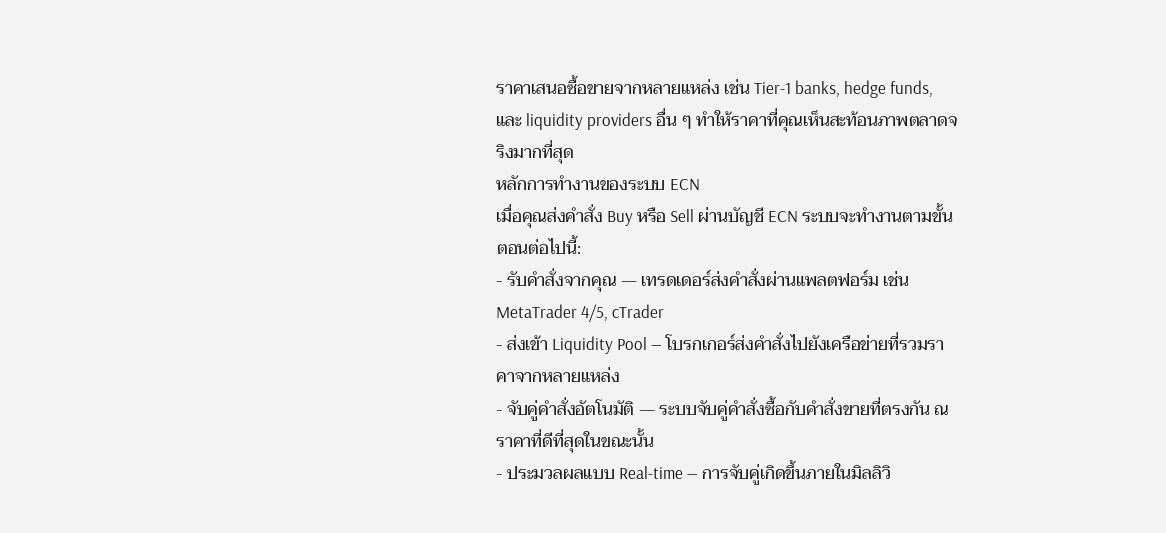ราคาเสนอซื้อขายจากหลายแหล่ง เช่น Tier-1 banks, hedge funds, และ liquidity providers อื่น ๆ ทำให้ราคาที่คุณเห็นสะท้อนภาพตลาดจริงมากที่สุด
หลักการทำงานของระบบ ECN
เมื่อคุณส่งคำสั่ง Buy หรือ Sell ผ่านบัญชี ECN ระบบจะทำงานตามขั้นตอนต่อไปนี้:
- รับคำสั่งจากคุณ — เทรดเดอร์ส่งคำสั่งผ่านแพลตฟอร์ม เช่น MetaTrader 4/5, cTrader
- ส่งเข้า Liquidity Pool — โบรกเกอร์ส่งคำสั่งไปยังเครือข่ายที่รวมราคาจากหลายแหล่ง
- จับคู่คำสั่งอัตโนมัติ — ระบบจับคู่คำสั่งซื้อกับคำสั่งขายที่ตรงกัน ณ ราคาที่ดีที่สุดในขณะนั้น
- ประมวลผลแบบ Real-time — การจับคู่เกิดขึ้นภายในมิลลิวิ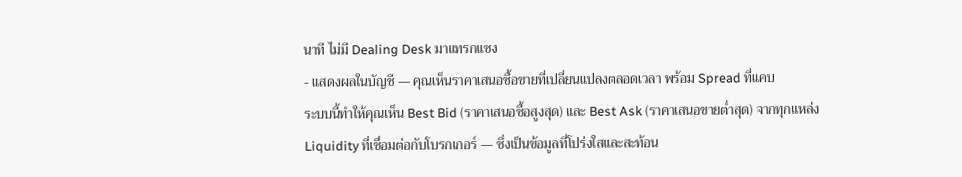นาที ไม่มี Dealing Desk มาแทรกแซง
- แสดงผลในบัญชี — คุณเห็นราคาเสนอซื้อขายที่เปลี่ยนแปลงตลอดเวลา พร้อม Spread ที่แคบ
ระบบนี้ทำให้คุณเห็น Best Bid (ราคาเสนอซื้อสูงสุด) และ Best Ask (ราคาเสนอขายต่ำสุด) จากทุกแหล่ง Liquidity ที่เชื่อมต่อกับโบรกเกอร์ — ซึ่งเป็นข้อมูลที่โปร่งใสและสะท้อน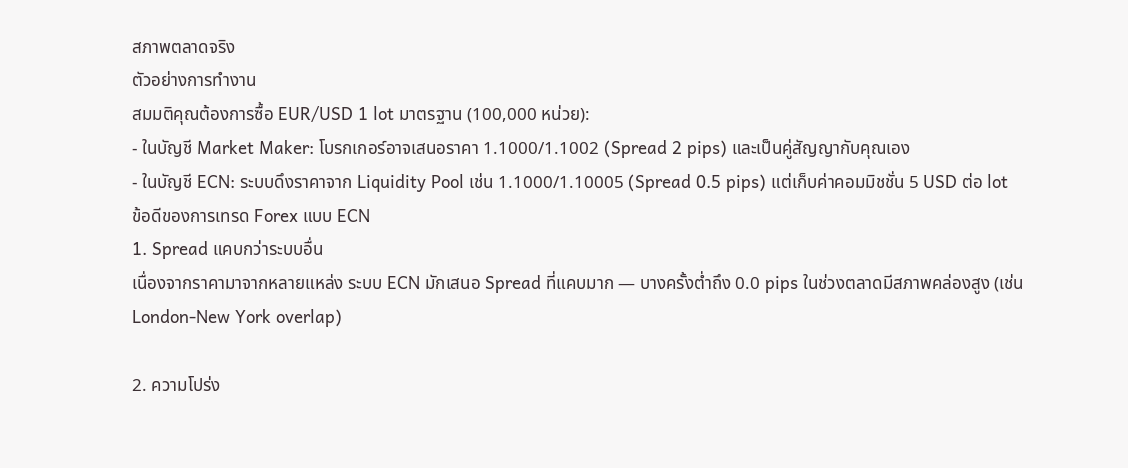สภาพตลาดจริง
ตัวอย่างการทำงาน
สมมติคุณต้องการซื้อ EUR/USD 1 lot มาตรฐาน (100,000 หน่วย):
- ในบัญชี Market Maker: โบรกเกอร์อาจเสนอราคา 1.1000/1.1002 (Spread 2 pips) และเป็นคู่สัญญากับคุณเอง
- ในบัญชี ECN: ระบบดึงราคาจาก Liquidity Pool เช่น 1.1000/1.10005 (Spread 0.5 pips) แต่เก็บค่าคอมมิชชั่น 5 USD ต่อ lot
ข้อดีของการเทรด Forex แบบ ECN
1. Spread แคบกว่าระบบอื่น
เนื่องจากราคามาจากหลายแหล่ง ระบบ ECN มักเสนอ Spread ที่แคบมาก — บางครั้งต่ำถึง 0.0 pips ในช่วงตลาดมีสภาพคล่องสูง (เช่น London-New York overlap)

2. ความโปร่ง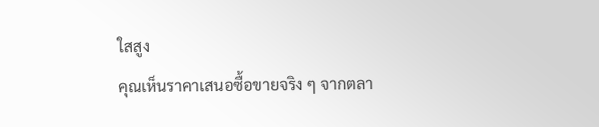ใสสูง
คุณเห็นราคาเสนอซื้อขายจริง ๆ จากตลา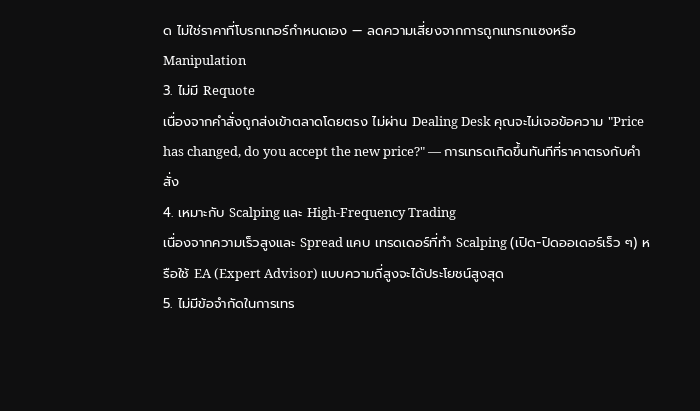ด ไม่ใช่ราคาที่โบรกเกอร์กำหนดเอง — ลดความเสี่ยงจากการถูกแทรกแซงหรือ Manipulation
3. ไม่มี Requote
เนื่องจากคำสั่งถูกส่งเข้าตลาดโดยตรง ไม่ผ่าน Dealing Desk คุณจะไม่เจอข้อความ "Price has changed, do you accept the new price?" — การเทรดเกิดขึ้นทันทีที่ราคาตรงกับคำสั่ง
4. เหมาะกับ Scalping และ High-Frequency Trading
เนื่องจากความเร็วสูงและ Spread แคบ เทรดเดอร์ที่ทำ Scalping (เปิด-ปิดออเดอร์เร็ว ๆ) หรือใช้ EA (Expert Advisor) แบบความถี่สูงจะได้ประโยชน์สูงสุด
5. ไม่มีข้อจำกัดในการเทร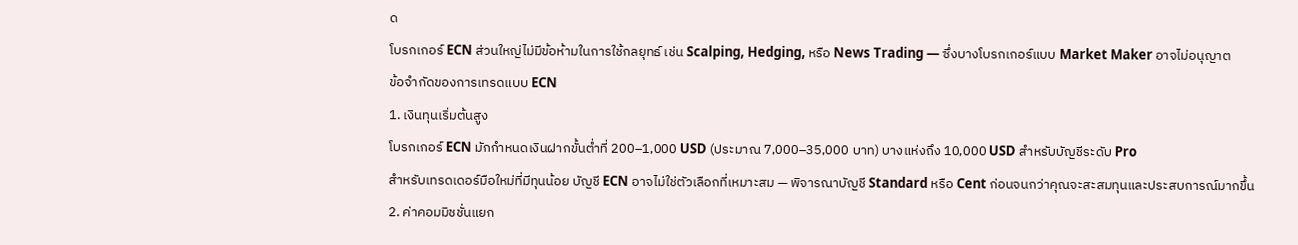ด
โบรกเกอร์ ECN ส่วนใหญ่ไม่มีข้อห้ามในการใช้กลยุทธ์ เช่น Scalping, Hedging, หรือ News Trading — ซึ่งบางโบรกเกอร์แบบ Market Maker อาจไม่อนุญาต
ข้อจำกัดของการเทรดแบบ ECN
1. เงินทุนเริ่มต้นสูง
โบรกเกอร์ ECN มักกำหนดเงินฝากขั้นต่ำที่ 200–1,000 USD (ประมาณ 7,000–35,000 บาท) บางแห่งถึง 10,000 USD สำหรับบัญชีระดับ Pro
สำหรับเทรดเดอร์มือใหม่ที่มีทุนน้อย บัญชี ECN อาจไม่ใช่ตัวเลือกที่เหมาะสม — พิจารณาบัญชี Standard หรือ Cent ก่อนจนกว่าคุณจะสะสมทุนและประสบการณ์มากขึ้น
2. ค่าคอมมิชชั่นแยก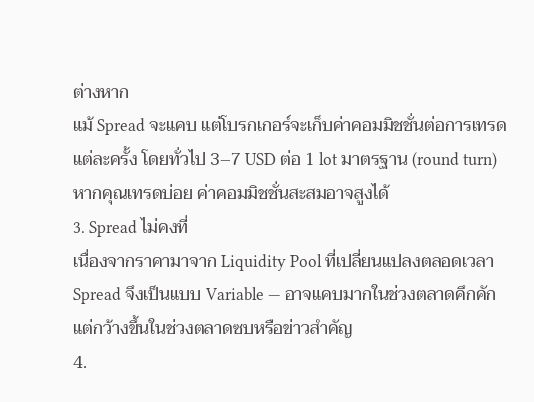ต่างหาก
แม้ Spread จะแคบ แต่โบรกเกอร์จะเก็บค่าคอมมิชชั่นต่อการเทรดแต่ละครั้ง โดยทั่วไป 3–7 USD ต่อ 1 lot มาตรฐาน (round turn) หากคุณเทรดบ่อย ค่าคอมมิชชั่นสะสมอาจสูงได้
3. Spread ไม่คงที่
เนื่องจากราคามาจาก Liquidity Pool ที่เปลี่ยนแปลงตลอดเวลา Spread จึงเป็นแบบ Variable — อาจแคบมากในช่วงตลาดคึกคัก แต่กว้างขึ้นในช่วงตลาดซบหรือข่าวสำคัญ
4.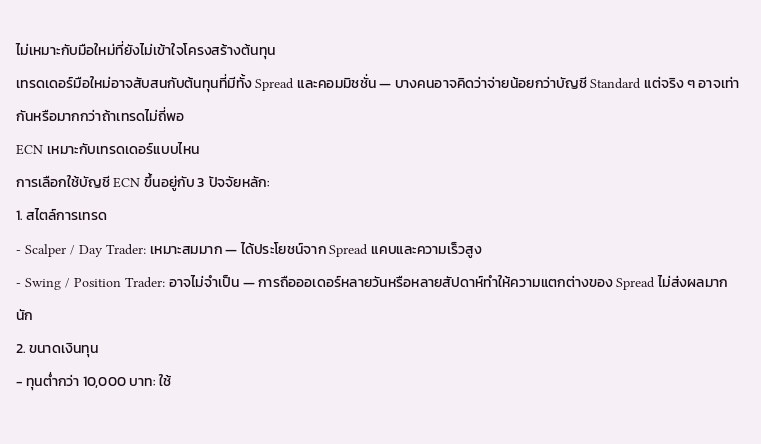ไม่เหมาะกับมือใหม่ที่ยังไม่เข้าใจโครงสร้างต้นทุน
เทรดเดอร์มือใหม่อาจสับสนกับต้นทุนที่มีทั้ง Spread และคอมมิชชั่น — บางคนอาจคิดว่าจ่ายน้อยกว่าบัญชี Standard แต่จริง ๆ อาจเท่ากันหรือมากกว่าถ้าเทรดไม่ถี่พอ
ECN เหมาะกับเทรดเดอร์แบบไหน
การเลือกใช้บัญชี ECN ขึ้นอยู่กับ 3 ปัจจัยหลัก:
1. สไตล์การเทรด
- Scalper / Day Trader: เหมาะสมมาก — ได้ประโยชน์จาก Spread แคบและความเร็วสูง
- Swing / Position Trader: อาจไม่จำเป็น — การถือออเดอร์หลายวันหรือหลายสัปดาห์ทำให้ความแตกต่างของ Spread ไม่ส่งผลมากนัก
2. ขนาดเงินทุน
- ทุนต่ำกว่า 10,000 บาท: ใช้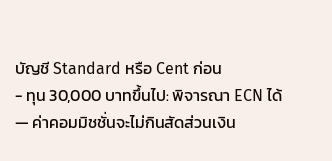บัญชี Standard หรือ Cent ก่อน
- ทุน 30,000 บาทขึ้นไป: พิจารณา ECN ได้ — ค่าคอมมิชชั่นจะไม่กินสัดส่วนเงิน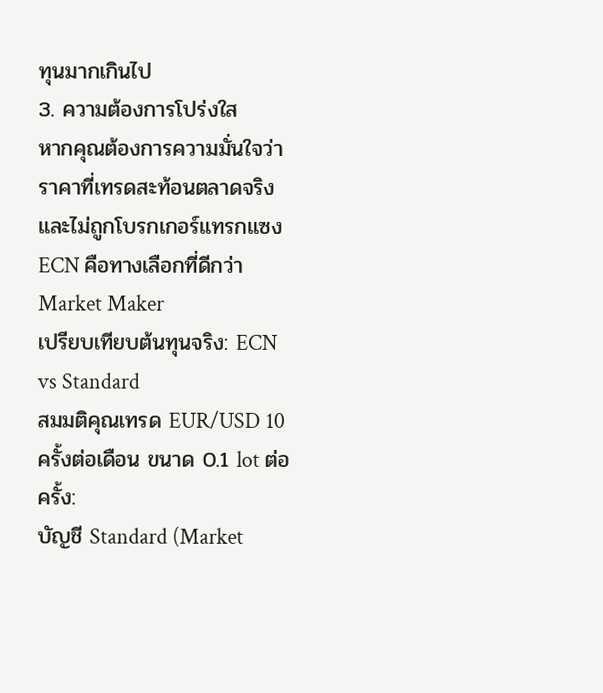ทุนมากเกินไป
3. ความต้องการโปร่งใส
หากคุณต้องการความมั่นใจว่าราคาที่เทรดสะท้อนตลาดจริง และไม่ถูกโบรกเกอร์แทรกแซง ECN คือทางเลือกที่ดีกว่า Market Maker
เปรียบเทียบต้นทุนจริง: ECN vs Standard
สมมติคุณเทรด EUR/USD 10 ครั้งต่อเดือน ขนาด 0.1 lot ต่อครั้ง:
บัญชี Standard (Market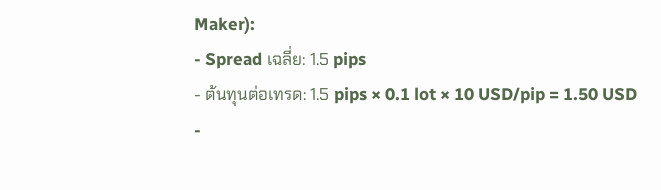Maker):
- Spread เฉลี่ย: 1.5 pips
- ต้นทุนต่อเทรด: 1.5 pips × 0.1 lot × 10 USD/pip = 1.50 USD
-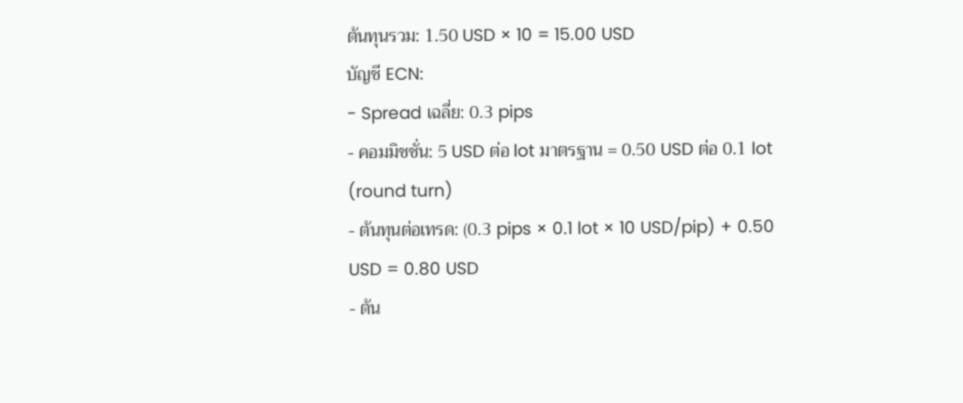ต้นทุนรวม: 1.50 USD × 10 = 15.00 USD
บัญชี ECN:
- Spread เฉลี่ย: 0.3 pips
- คอมมิชชั่น: 5 USD ต่อ lot มาตรฐาน = 0.50 USD ต่อ 0.1 lot (round turn)
- ต้นทุนต่อเทรด: (0.3 pips × 0.1 lot × 10 USD/pip) + 0.50 USD = 0.80 USD
- ต้น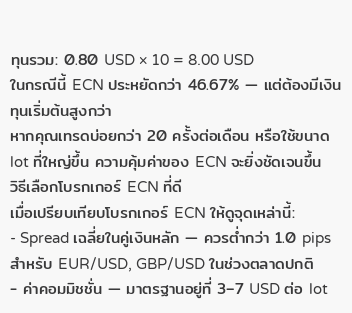ทุนรวม: 0.80 USD × 10 = 8.00 USD
ในกรณีนี้ ECN ประหยัดกว่า 46.67% — แต่ต้องมีเงินทุนเริ่มต้นสูงกว่า
หากคุณเทรดบ่อยกว่า 20 ครั้งต่อเดือน หรือใช้ขนาด lot ที่ใหญ่ขึ้น ความคุ้มค่าของ ECN จะยิ่งชัดเจนขึ้น
วิธีเลือกโบรกเกอร์ ECN ที่ดี
เมื่อเปรียบเทียบโบรกเกอร์ ECN ให้ดูจุดเหล่านี้:
- Spread เฉลี่ยในคู่เงินหลัก — ควรต่ำกว่า 1.0 pips สำหรับ EUR/USD, GBP/USD ในช่วงตลาดปกติ
- ค่าคอมมิชชั่น — มาตรฐานอยู่ที่ 3–7 USD ต่อ lot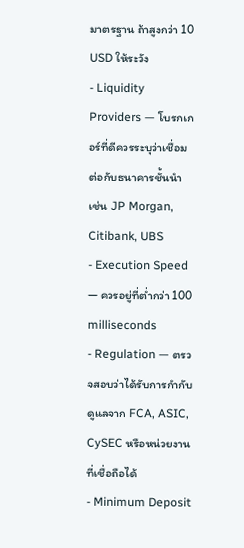มาตรฐาน ถ้าสูงกว่า 10 USD ให้ระวัง
- Liquidity Providers — โบรกเกอร์ที่ดีควรระบุว่าเชื่อมต่อกับธนาคารชั้นนำ เช่น JP Morgan, Citibank, UBS
- Execution Speed — ควรอยู่ที่ต่ำกว่า 100 milliseconds
- Regulation — ตรวจสอบว่าได้รับการกำกับดูแลจาก FCA, ASIC, CySEC หรือหน่วยงานที่เชื่อถือได้
- Minimum Deposit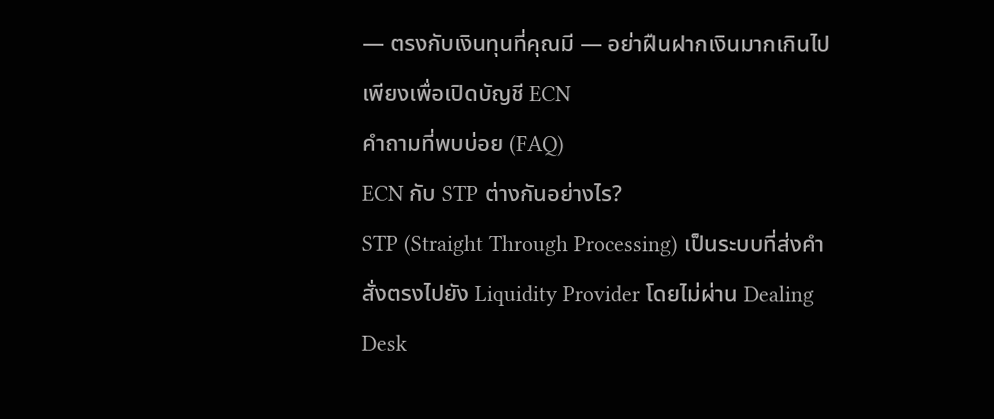— ตรงกับเงินทุนที่คุณมี — อย่าฝืนฝากเงินมากเกินไปเพียงเพื่อเปิดบัญชี ECN
คำถามที่พบบ่อย (FAQ)
ECN กับ STP ต่างกันอย่างไร?
STP (Straight Through Processing) เป็นระบบที่ส่งคำสั่งตรงไปยัง Liquidity Provider โดยไม่ผ่าน Dealing Desk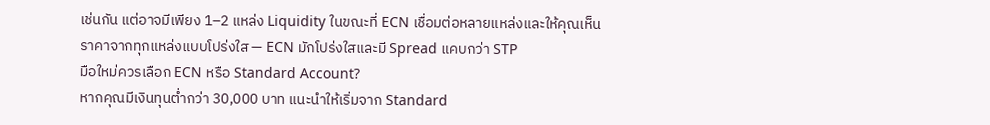เช่นกัน แต่อาจมีเพียง 1–2 แหล่ง Liquidity ในขณะที่ ECN เชื่อมต่อหลายแหล่งและให้คุณเห็นราคาจากทุกแหล่งแบบโปร่งใส — ECN มักโปร่งใสและมี Spread แคบกว่า STP
มือใหม่ควรเลือก ECN หรือ Standard Account?
หากคุณมีเงินทุนต่ำกว่า 30,000 บาท แนะนำให้เริ่มจาก Standard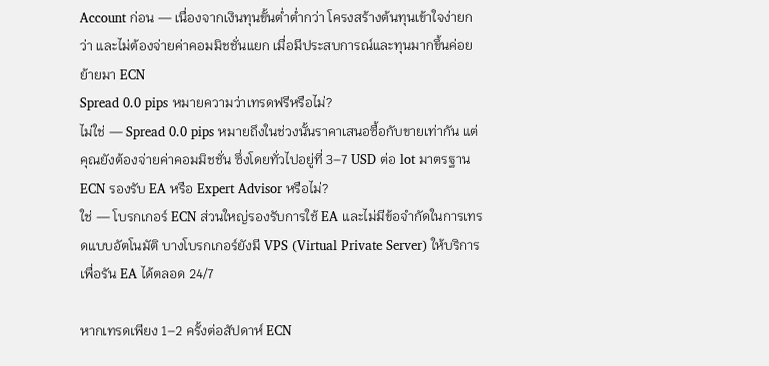Account ก่อน — เนื่องจากเงินทุนขั้นต่ำต่ำกว่า โครงสร้างต้นทุนเข้าใจง่ายกว่า และไม่ต้องจ่ายค่าคอมมิชชั่นแยก เมื่อมีประสบการณ์และทุนมากขึ้นค่อยย้ายมา ECN
Spread 0.0 pips หมายความว่าเทรดฟรีหรือไม่?
ไม่ใช่ — Spread 0.0 pips หมายถึงในช่วงนั้นราคาเสนอซื้อกับขายเท่ากัน แต่คุณยังต้องจ่ายค่าคอมมิชชั่น ซึ่งโดยทั่วไปอยู่ที่ 3–7 USD ต่อ lot มาตรฐาน
ECN รองรับ EA หรือ Expert Advisor หรือไม่?
ใช่ — โบรกเกอร์ ECN ส่วนใหญ่รองรับการใช้ EA และไม่มีข้อจำกัดในการเทรดแบบอัตโนมัติ บางโบรกเกอร์ยังมี VPS (Virtual Private Server) ให้บริการเพื่อรัน EA ได้ตลอด 24/7

หากเทรดเพียง 1–2 ครั้งต่อสัปดาห์ ECN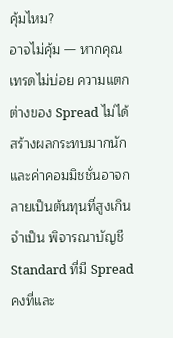คุ้มไหม?
อาจไม่คุ้ม — หากคุณเทรดไม่บ่อย ความแตกต่างของ Spread ไม่ได้สร้างผลกระทบมากนัก และค่าคอมมิชชั่นอาจกลายเป็นต้นทุนที่สูงเกินจำเป็น พิจารณาบัญชี Standard ที่มี Spread คงที่และ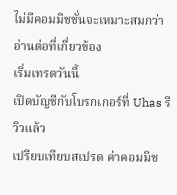ไม่มีคอมมิชชั่นจะเหมาะสมกว่า
อ่านต่อที่เกี่ยวข้อง
เริ่มเทรดวันนี้
เปิดบัญชีกับโบรกเกอร์ที่ Uhas รีวิวแล้ว
เปรียบเทียบสเปรด ค่าคอมมิช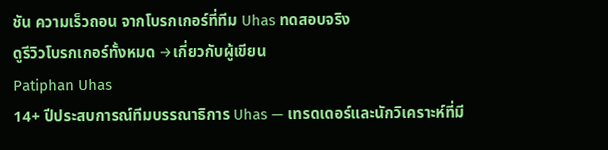ชัน ความเร็วถอน จากโบรกเกอร์ที่ทีม Uhas ทดสอบจริง
ดูรีวิวโบรกเกอร์ทั้งหมด →เกี่ยวกับผู้เขียน
Patiphan Uhas
14+ ปีประสบการณ์ทีมบรรณาธิการ Uhas — เทรดเดอร์และนักวิเคราะห์ที่มี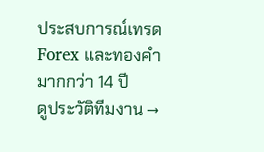ประสบการณ์เทรด Forex และทองคำมากกว่า 14 ปี
ดูประวัติทีมงาน →